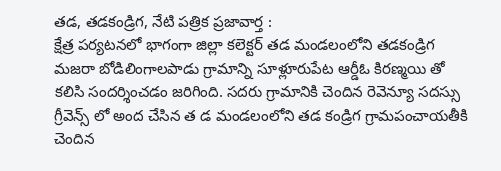తడ, తడకండ్రిగ, నేటి పత్రిక ప్రజావార్త :
క్షేత్ర పర్యటనలో భాగంగా జిల్లా కలెక్టర్ తడ మండలంలోని తడకండ్రిగ మజరా బోడిలింగాలపాడు గ్రామాన్ని సూళ్లూరుపేట ఆర్డీఓ కిరణ్మయి తో కలిసి సందర్శించడం జరిగింది. సదరు గ్రామానికి చెందిన రెవెన్యూ సదస్సు గ్రీవెన్స్ లో అంద చేసిన త డ మండలంలోని తడ కండ్రిగ గ్రామపంచాయతీకి చెందిన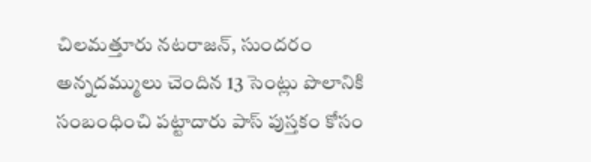చిలమత్తూరు నటరాజన్, సుందరం అన్నదమ్ములు చెందిన 13 సెంట్లు పొలానికి సంబంధించి పట్టాదారు పాస్ పుస్తకం కోసం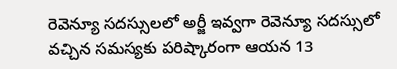రెవెన్యూ సదస్సులలో అర్జీ ఇవ్వగా రెవెన్యూ సదస్సులో వచ్చిన సమస్యకు పరిష్కారంగా ఆయన 13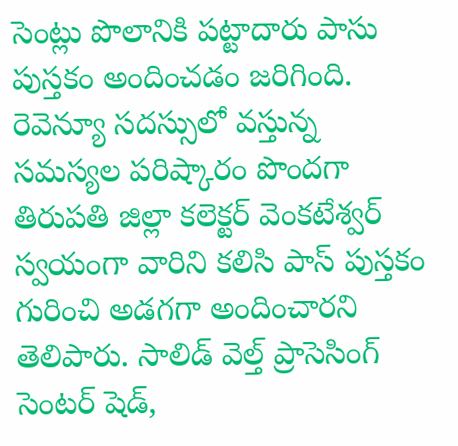సెంట్లు పొలానికి పట్టాదారు పాసు పుస్తకం అందించడం జరిగింది. రెవెన్యూ సదస్సులో వస్తున్న సమస్యల పరిష్కారం పొందగా తిరుపతి జిల్లా కలెక్టర్ వెంకటేశ్వర్ స్వయంగా వారిని కలిసి పాస్ పుస్తకం గురించి అడగగా అందించారని తెలిపారు. సాలిడ్ వెల్త్ ప్రాసెసింగ్ సెంటర్ షెడ్,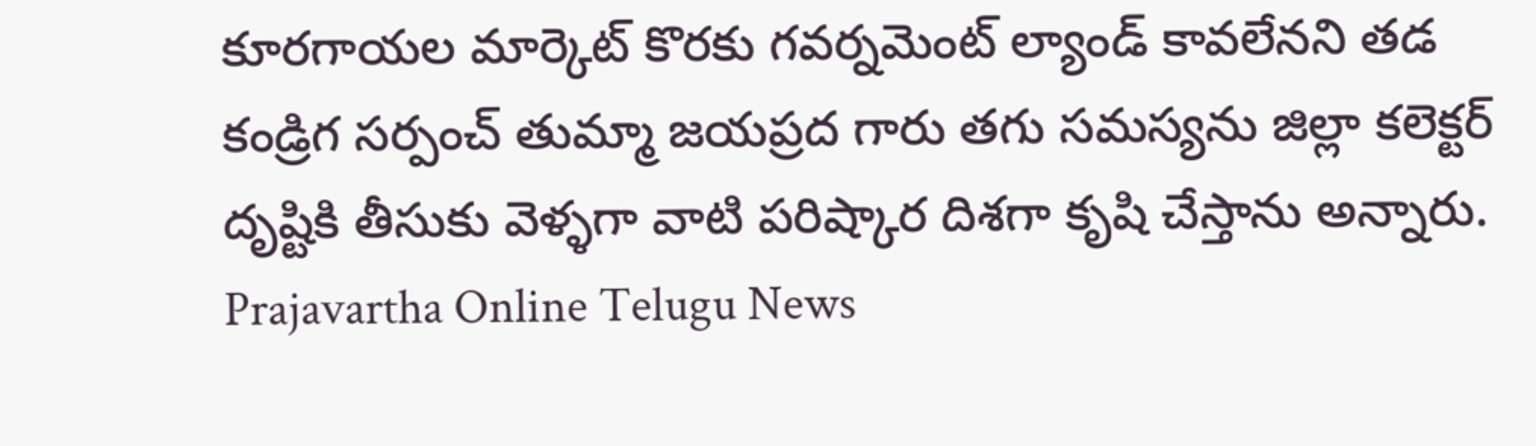కూరగాయల మార్కెట్ కొరకు గవర్నమెంట్ ల్యాండ్ కావలేనని తడ కండ్రిగ సర్పంచ్ తుమ్మా జయప్రద గారు తగు సమస్యను జిల్లా కలెక్టర్ దృష్టికి తీసుకు వెళ్ళగా వాటి పరిష్కార దిశగా కృషి చేస్తాను అన్నారు.
Prajavartha Online Telugu News